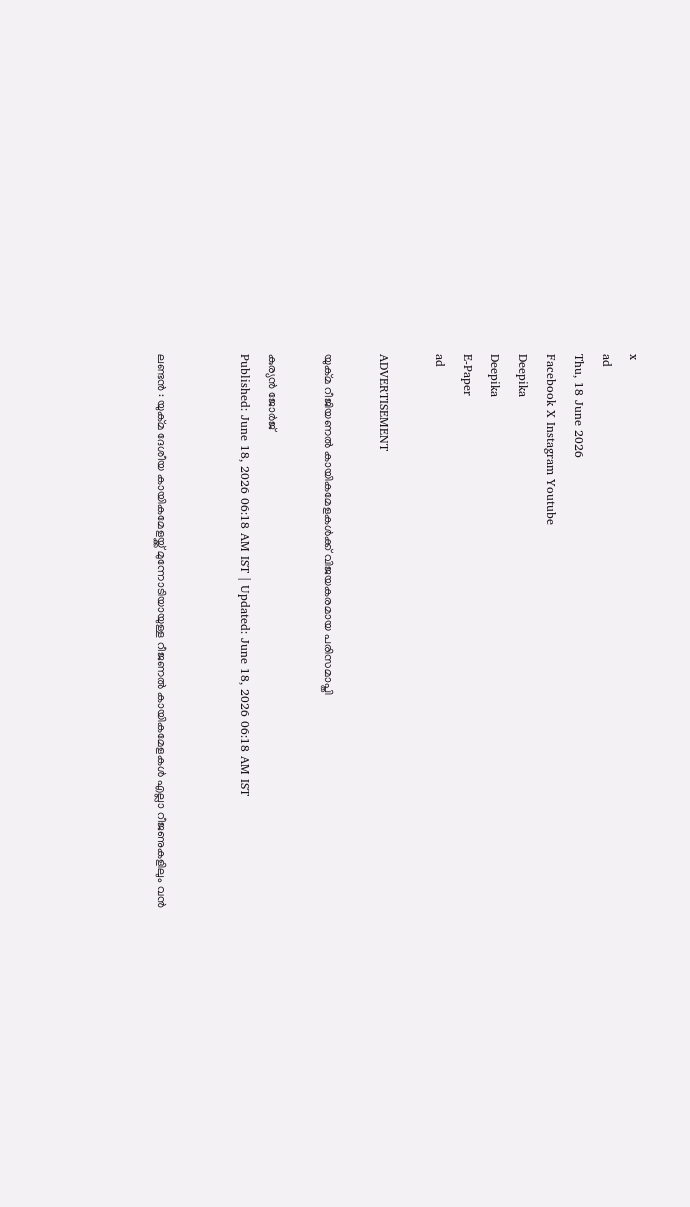x
ad
Thu, 18 June 2026
Facebook X Instagram Youtube
Deepika
Deepika
E-Paper
ad

ADVERTISEMENT

യുക്മ റീജിയണൽ കായികമേളകൾക്ക് വിജയകരമായ പരിസമാപ്തി

കുര്യൻ ജോർജ്
Published: June 18, 2026 06:18 AM IST | Updated: June 18, 2026 06:18 AM IST


ലണ്ടൻ : യുക്മ ദേശീയ കായികമേളയ്ക്ക് മുന്നോടിയായുള്ള റീജണൽ കായികമേളകൾ എല്ലാ റീജണുകളിലും വൻ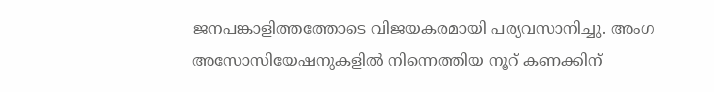ജനപങ്കാളിത്തത്തോടെ വിജയകരമായി പര്യവസാനിച്ചു. അംഗ അസോസിയേഷനുകളിൽ നിന്നെത്തിയ നൂറ് കണക്കിന്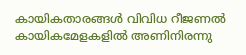കായികതാരങ്ങൾ വിവിധ റീജണൽ കായികമേളകളിൽ അണിനിരന്നു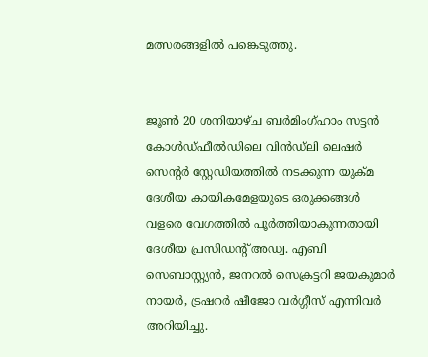മത്സരങ്ങളിൽ പങ്കെടുത്തു.


ജൂൺ 20 ശനിയാഴ്ച ബർമിംഗ്ഹാം സട്ടൻ കോൾഡ്ഫീൽഡിലെ വിൻഡ്‌ലി ലെഷർ സെൻ്റർ സ്റ്റേഡിയത്തിൽ നടക്കുന്ന യുക്മ ദേശീയ കായികമേളയുടെ ഒരുക്കങ്ങൾ വളരെ വേഗത്തിൽ പൂർത്തിയാകുന്നതായി ദേശീയ പ്രസിഡൻ്റ് അഡ്വ. എബി സെബാസ്റ്റ്യൻ, ജനറൽ സെക്രട്ടറി ജയകുമാർ നായർ, ട്രഷറർ ഷീജോ വർഗ്ഗീസ് എന്നിവർ അറിയിച്ചു.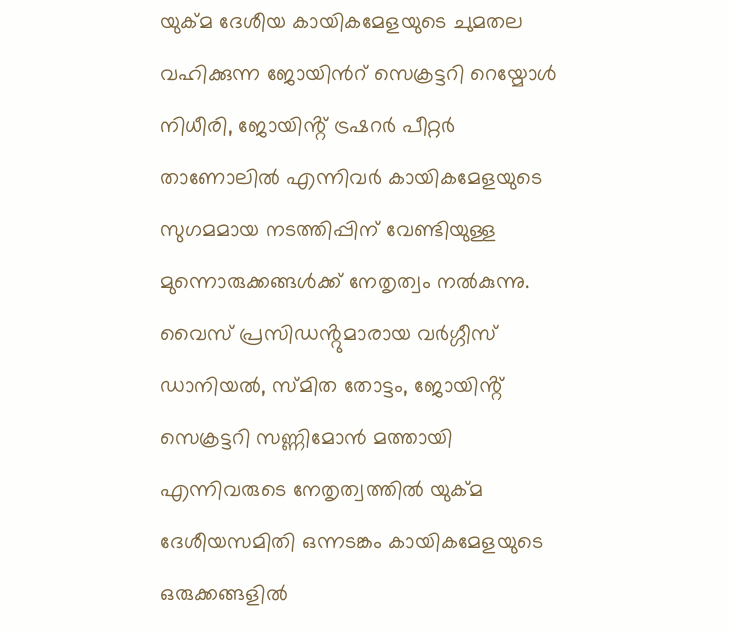യുക്മ ദേശീയ കായികമേളയുടെ ചുമതല വഹിക്കുന്ന ജോയിന്‍റ് സെക്രട്ടറി റെയ്മോൾ നിധീരി, ജോയിൻ്റ് ട്രഷറർ പീറ്റർ താണോലിൽ എന്നിവർ കായികമേളയുടെ സുഗമമായ നടത്തിപ്പിന് വേണ്ടിയുള്ള മുന്നൊരുക്കങ്ങൾക്ക് നേതൃത്വം നൽകുന്നു. വൈസ് പ്രസിഡൻ്റുമാരായ വർഗ്ഗീസ് ഡാനിയൽ, സ്മിത തോട്ടം, ജോയിൻ്റ് സെക്രട്ടറി സണ്ണിമോൻ മത്തായി എന്നിവരുടെ നേതൃത്വത്തിൽ യുക്മ ദേശീയസമിതി ഒന്നടങ്കം കായികമേളയുടെ ഒരുക്കങ്ങളിൽ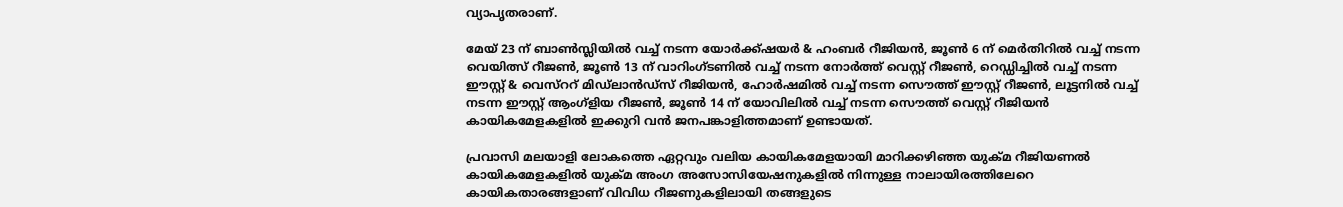വ്യാപൃതരാണ്.

മേയ് 23 ന് ബാൺസ്ലിയിൽ വച്ച് നടന്ന യോർക്ക്ഷയർ & ഹംബർ റീജിയൻ, ജൂൺ 6 ന് മെർതിറിൽ വച്ച് നടന്ന വെയിത്സ് റീജൺ, ജൂൺ 13 ന് വാറിംഗ്ടണിൽ വച്ച് നടന്ന നോർത്ത് വെസ്റ്റ് റീജൺ, റെഡ്ഡിച്ചിൽ വച്ച് നടന്ന ഈസ്റ്റ് & വെസ്ററ് മിഡ്‌ലാൻഡ്സ് റീജിയൻ, ഹോർഷമിൽ വച്ച് നടന്ന സൌത്ത് ഈസ്റ്റ് റീജൺ, ലൂട്ടനിൽ വച്ച് നടന്ന ഈസ്റ്റ് ആംഗ്ളിയ റീജൺ, ജൂൺ 14 ന് യോവിലിൽ വച്ച് നടന്ന സൌത്ത് വെസ്റ്റ് റീജിയൻ കായികമേളകളിൽ ഇക്കുറി വൻ ജനപങ്കാളിത്തമാണ് ഉണ്ടായത്.

പ്രവാസി മലയാളി ലോകത്തെ ഏറ്റവും വലിയ കായികമേളയായി മാറിക്കഴിഞ്ഞ യുക്മ റീജിയണൽ കായികമേളകളിൽ യുക്മ അംഗ അസോസിയേഷനുകളിൽ നിന്നുള്ള നാലായിരത്തിലേറെ കായികതാരങ്ങളാണ് വിവിധ റീജണുകളിലായി തങ്ങളുടെ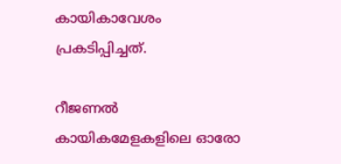കായികാവേശം പ്രകടിപ്പിച്ചത്.

റീജണൽ കായികമേളകളിലെ ഓരോ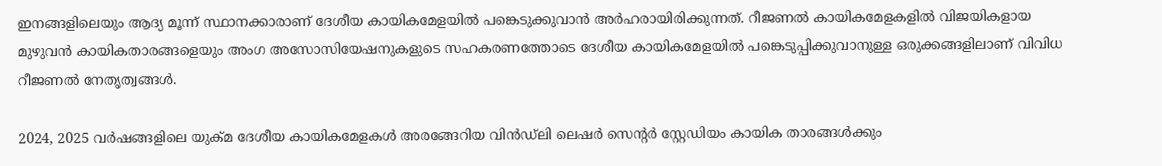ഇനങ്ങളിലെയും ആദ്യ മൂന്ന് സ്ഥാനക്കാരാണ് ദേശീയ കായികമേളയിൽ പങ്കെടുക്കുവാൻ അർഹരായിരിക്കുന്നത്. റീജണൽ കായികമേളകളിൽ വിജയികളായ മുഴുവൻ കായികതാരങ്ങളെയും അംഗ അസോസിയേഷനുകളുടെ സഹകരണത്തോടെ ദേശീയ കായികമേളയിൽ പങ്കെടുപ്പിക്കുവാനുള്ള ഒരുക്കങ്ങളിലാണ് വിവിധ റീജണൽ നേതൃത്വങ്ങൾ.

2024, 2025 വർഷങ്ങളിലെ യുക്മ ദേശീയ കായികമേളകൾ അരങ്ങേറിയ വിൻഡ്‌ലി ലെഷർ സെൻ്റർ സ്റ്റേഡിയം കായിക താരങ്ങൾക്കും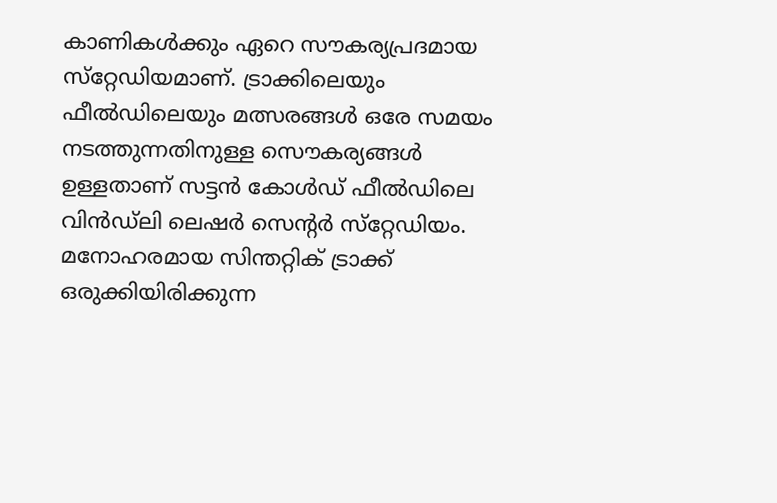കാണികൾക്കും ഏറെ സൗകര്യപ്രദമായ സ്‌റ്റേഡിയമാണ്. ട്രാക്കിലെയും ഫീൽഡിലെയും മത്സരങ്ങൾ ഒരേ സമയം നടത്തുന്നതിനുള്ള സൌകര്യങ്ങൾ ഉള്ളതാണ് സട്ടൻ കോൾഡ് ഫീൽഡിലെ വിൻഡ്‌ലി ലെഷർ സെന്‍റർ സ്‌റ്റേഡിയം. മനോഹരമായ സിന്തറ്റിക് ട്രാക്ക് ഒരുക്കിയിരിക്കുന്ന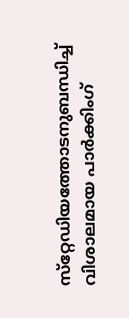സ്‌റ്റേഡിയത്തോടനുബന്ധിച്ച് വിശാലമായ പാർക്കിംഗ്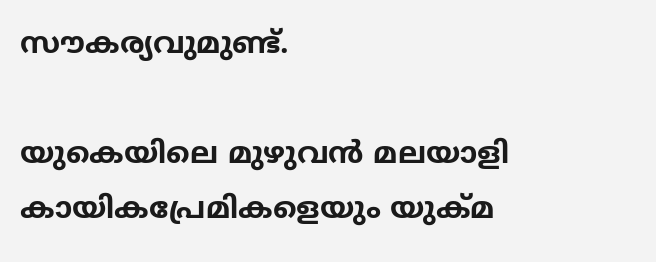സൗകര്യവുമുണ്ട്.

യുകെയിലെ മുഴുവൻ മലയാളി കായികപ്രേമികളെയും യുക്മ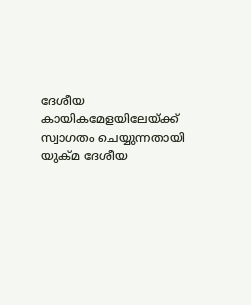ദേശീയ കായികമേളയിലേയ്ക്ക് സ്വാഗതം ചെയ്യുന്നതായി യുക്മ ദേശീയ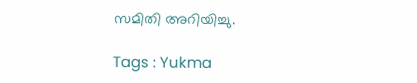സമിതി അറിയിച്ചു.

Tags : Yukma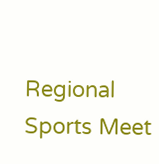Regional Sports Meet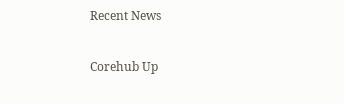Recent News

Corehub Up